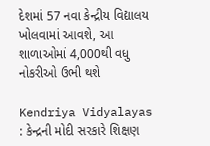દેશમાં 57 નવા કેન્દ્રીય વિદ્યાલય ખોલવામાં આવશે, આ શાળાઓમાં 4,000થી વધુ નોકરીઓ ઉભી થશે

Kendriya Vidyalayas : કેન્દ્રની મોદી સરકારે શિક્ષણ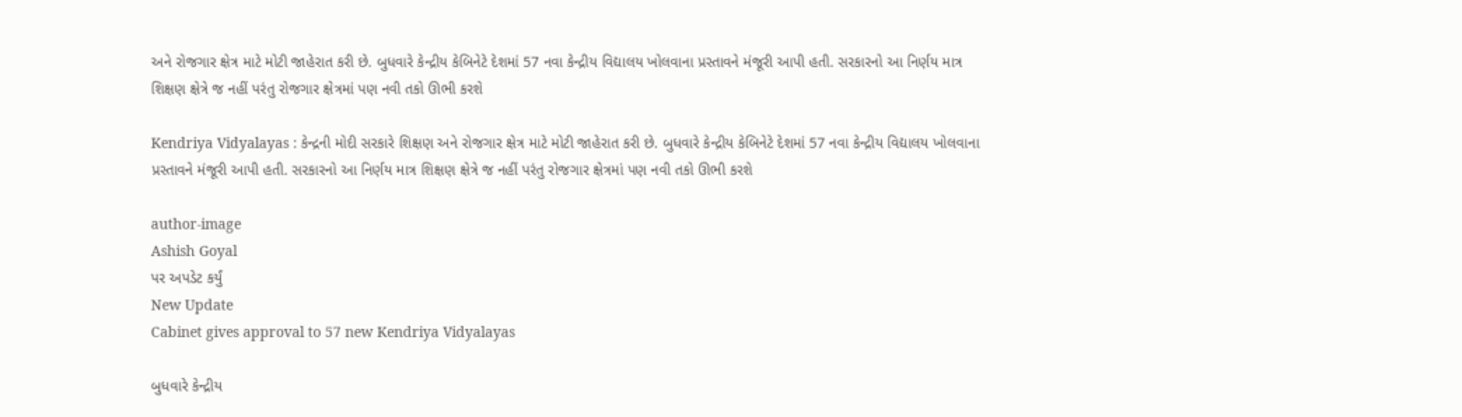અને રોજગાર ક્ષેત્ર માટે મોટી જાહેરાત કરી છે. બુધવારે કેન્દ્રીય કેબિનેટે દેશમાં 57 નવા કેન્દ્રીય વિદ્યાલય ખોલવાના પ્રસ્તાવને મંજૂરી આપી હતી. સરકારનો આ નિર્ણય માત્ર શિક્ષણ ક્ષેત્રે જ નહીં પરંતુ રોજગાર ક્ષેત્રમાં પણ નવી તકો ઊભી કરશે

Kendriya Vidyalayas : કેન્દ્રની મોદી સરકારે શિક્ષણ અને રોજગાર ક્ષેત્ર માટે મોટી જાહેરાત કરી છે. બુધવારે કેન્દ્રીય કેબિનેટે દેશમાં 57 નવા કેન્દ્રીય વિદ્યાલય ખોલવાના પ્રસ્તાવને મંજૂરી આપી હતી. સરકારનો આ નિર્ણય માત્ર શિક્ષણ ક્ષેત્રે જ નહીં પરંતુ રોજગાર ક્ષેત્રમાં પણ નવી તકો ઊભી કરશે

author-image
Ashish Goyal
પર અપડેટ કર્યું
New Update
Cabinet gives approval to 57 new Kendriya Vidyalayas

બુધવારે કેન્દ્રીય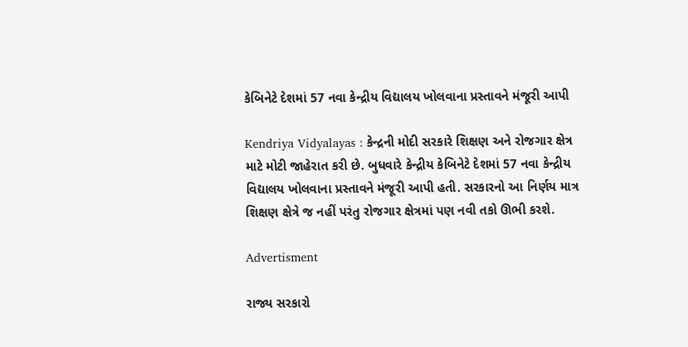કેબિનેટે દેશમાં 57 નવા કેન્દ્રીય વિદ્યાલય ખોલવાના પ્રસ્તાવને મંજૂરી આપી

Kendriya Vidyalayas : કેન્દ્રની મોદી સરકારે શિક્ષણ અને રોજગાર ક્ષેત્ર માટે મોટી જાહેરાત કરી છે. બુધવારે કેન્દ્રીય કેબિનેટે દેશમાં 57 નવા કેન્દ્રીય વિદ્યાલય ખોલવાના પ્રસ્તાવને મંજૂરી આપી હતી. સરકારનો આ નિર્ણય માત્ર શિક્ષણ ક્ષેત્રે જ નહીં પરંતુ રોજગાર ક્ષેત્રમાં પણ નવી તકો ઊભી કરશે.

Advertisment

રાજ્ય સરકારો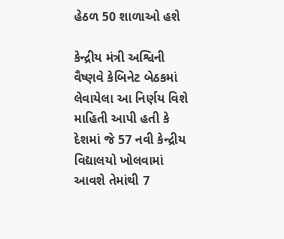હેઠળ 50 શાળાઓ હશે

કેન્દ્રીય મંત્રી અશ્વિની વૈષ્ણવે કેબિનેટ બેઠકમાં લેવાયેલા આ નિર્ણય વિશે માહિતી આપી હતી કે દેશમાં જે 57 નવી કેન્દ્રીય વિદ્યાલયો ખોલવામાં આવશે તેમાંથી 7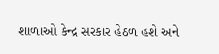શાળાઓ કેન્દ્ર સરકાર હેઠળ હશે અને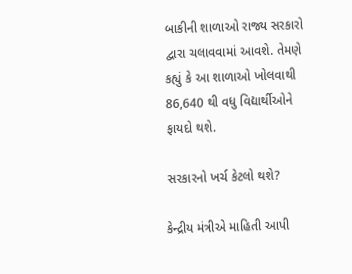બાકીની શાળાઓ રાજ્ય સરકારો દ્વારા ચલાવવામાં આવશે. તેમણે કહ્યું કે આ શાળાઓ ખોલવાથી 86,640 થી વધુ વિદ્યાર્થીઓને ફાયદો થશે.

સરકારનો ખર્ચ કેટલો થશે?

કેન્દ્રીય મંત્રીએ માહિતી આપી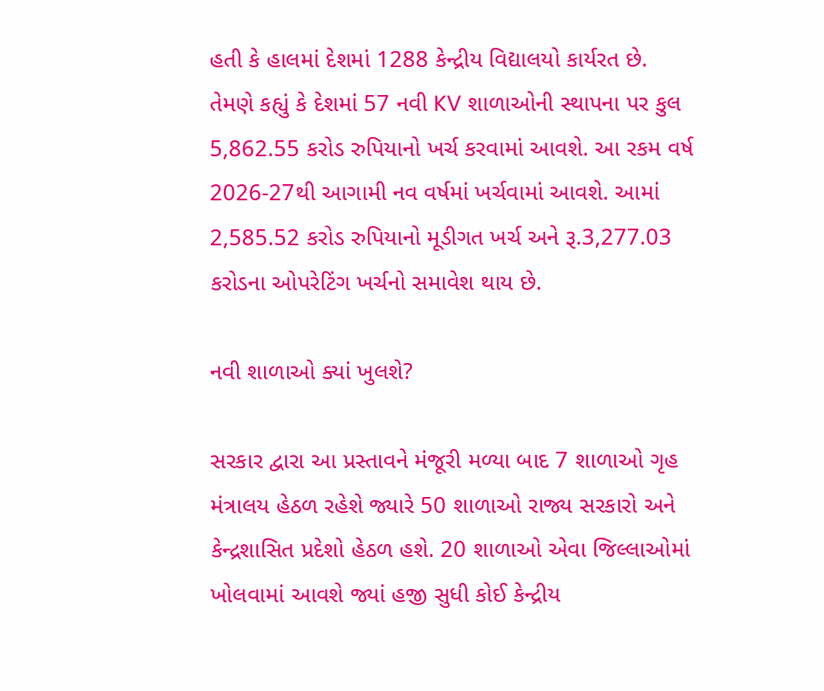હતી કે હાલમાં દેશમાં 1288 કેન્દ્રીય વિદ્યાલયો કાર્યરત છે. તેમણે કહ્યું કે દેશમાં 57 નવી KV શાળાઓની સ્થાપના પર કુલ 5,862.55 કરોડ રુપિયાનો ખર્ચ કરવામાં આવશે. આ રકમ વર્ષ 2026-27થી આગામી નવ વર્ષમાં ખર્ચવામાં આવશે. આમાં 2,585.52 કરોડ રુપિયાનો મૂડીગત ખર્ચ અને રૂ.3,277.03 કરોડના ઓપરેટિંગ ખર્ચનો સમાવેશ થાય છે.

નવી શાળાઓ ક્યાં ખુલશે?

સરકાર દ્વારા આ પ્રસ્તાવને મંજૂરી મળ્યા બાદ 7 શાળાઓ ગૃહ મંત્રાલય હેઠળ રહેશે જ્યારે 50 શાળાઓ રાજ્ય સરકારો અને કેન્દ્રશાસિત પ્રદેશો હેઠળ હશે. 20 શાળાઓ એવા જિલ્લાઓમાં ખોલવામાં આવશે જ્યાં હજી સુધી કોઈ કેન્દ્રીય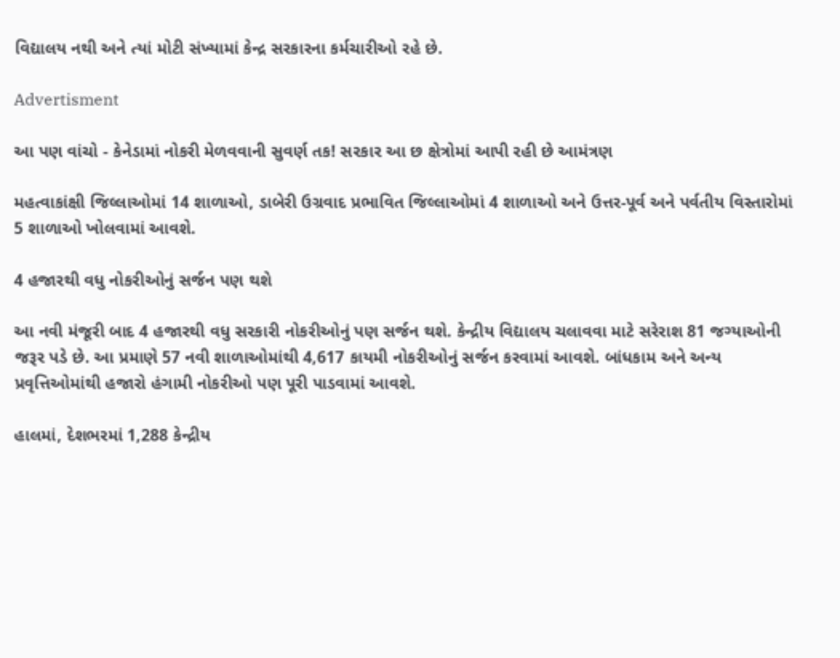વિદ્યાલય નથી અને ત્યાં મોટી સંખ્યામાં કેન્દ્ર સરકારના કર્મચારીઓ રહે છે.

Advertisment

આ પણ વાંચો - કેનેડામાં નોકરી મેળવવાની સુવર્ણ તક! સરકાર આ છ ક્ષેત્રોમાં આપી રહી છે આમંત્રણ

મહત્વાકાંક્ષી જિલ્લાઓમાં 14 શાળાઓ, ડાબેરી ઉગ્રવાદ પ્રભાવિત જિલ્લાઓમાં 4 શાળાઓ અને ઉત્તર-પૂર્વ અને પર્વતીય વિસ્તારોમાં 5 શાળાઓ ખોલવામાં આવશે.

4 હજારથી વધુ નોકરીઓનું સર્જન પણ થશે

આ નવી મંજૂરી બાદ 4 હજારથી વધુ સરકારી નોકરીઓનું પણ સર્જન થશે. કેન્દ્રીય વિદ્યાલય ચલાવવા માટે સરેરાશ 81 જગ્યાઓની જરૂર પડે છે. આ પ્રમાણે 57 નવી શાળાઓમાંથી 4,617 કાયમી નોકરીઓનું સર્જન કરવામાં આવશે. બાંધકામ અને અન્ય પ્રવૃત્તિઓમાંથી હજારો હંગામી નોકરીઓ પણ પૂરી પાડવામાં આવશે.

હાલમાં, દેશભરમાં 1,288 કેન્દ્રીય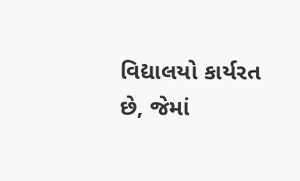વિદ્યાલયો કાર્યરત છે, જેમાં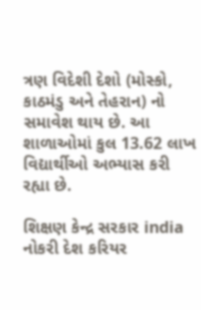ત્રણ વિદેશી દેશો (મોસ્કો, કાઠમંડુ અને તેહરાન) નો સમાવેશ થાય છે. આ શાળાઓમાં કુલ 13.62 લાખ વિદ્યાર્થીઓ અભ્યાસ કરી રહ્યા છે.

શિક્ષણ કેન્દ્ર સરકાર india નોકરી દેશ કરિયર